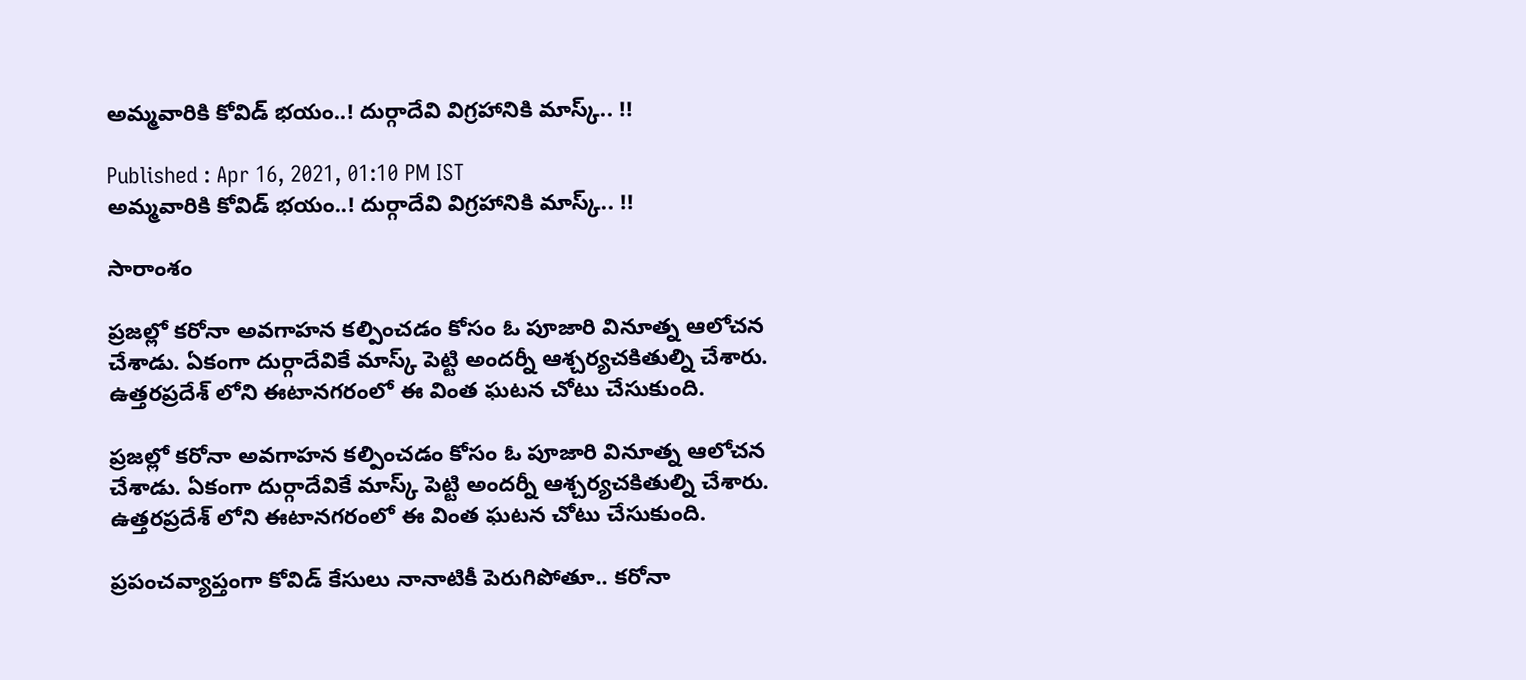అమ్మవారికి కోవిడ్ భయం..! దుర్గాదేవి విగ్రహానికి మాస్క్.. !!

Published : Apr 16, 2021, 01:10 PM IST
అమ్మవారికి కోవిడ్ భయం..! దుర్గాదేవి విగ్రహానికి మాస్క్.. !!

సారాంశం

ప్రజల్లో కరోనా అవగాహన కల్పించడం కోసం ఓ పూజారి వినూత్న ఆలోచన చేశాడు. ఏకంగా దుర్గాదేవికే మాస్క్ పెట్టి అందర్నీ ఆశ్చర్యచకితుల్ని చేశారు. ఉత్తరప్రదేశ్ లోని ఈటానగరంలో ఈ వింత ఘటన చోటు చేసుకుంది.

ప్రజల్లో కరోనా అవగాహన కల్పించడం కోసం ఓ పూజారి వినూత్న ఆలోచన చేశాడు. ఏకంగా దుర్గాదేవికే మాస్క్ పెట్టి అందర్నీ ఆశ్చర్యచకితుల్ని చేశారు. ఉత్తరప్రదేశ్ లోని ఈటానగరంలో ఈ వింత ఘటన చోటు చేసుకుంది.

ప్రపంచవ్యాప్తంగా కోవిడ్ కేసులు నానాటికీ పెరుగిపోతూ.. కరోనా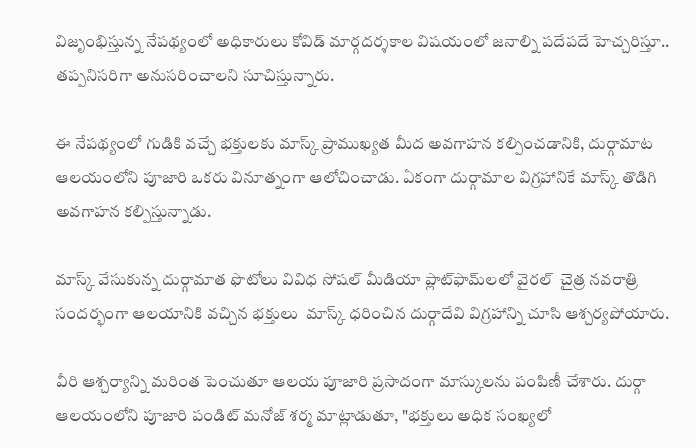విజృంభిస్తున్న నేపథ్యంలో అధికారులు కోవిడ్ మార్గదర్శకాల విషయంలో జనాల్ని పదేపదే హెచ్చరిస్తూ..  తప్పనిసరిగా అనుసరించాలని సూచిస్తున్నారు.

ఈ నేపథ్యంలో గుడికి వచ్చే భక్తులకు మాస్క్ ప్రాముఖ్యత మీద అవగాహన కల్పించడానికి, దుర్గామాట ఆలయంలోని పూజారి ఒకరు వినూత్నంగా ఆలోచించాడు. ఏకంగా దుర్గామాల విగ్రహానికే మాస్క్ తొడిగి అవగాహన కల్పిస్తున్నాడు.

మాస్క్ వేసుకున్న దుర్గామాత ఫొటోలు వివిధ సోషల్ మీడియా ప్లాట్‌ఫామ్‌లలో వైరల్  చైత్ర నవరాత్రి సందర్భంగా ఆలయానికి వచ్చిన భక్తులు  మాస్క్ ధరించిన దుర్గాదేవి విగ్రహాన్ని చూసి ఆశ్చర్యపోయారు.

వీరి ఆశ్చర్యాన్ని మరింత పెంచుతూ ఆలయ పూజారి ప్రసాదంగా మాస్కులను పంపిణీ చేశారు. దుర్గా ఆలయంలోని పూజారి పండిట్ మనోజ్ శర్మ మాట్లాడుతూ, "భక్తులు అధిక సంఖ్యలో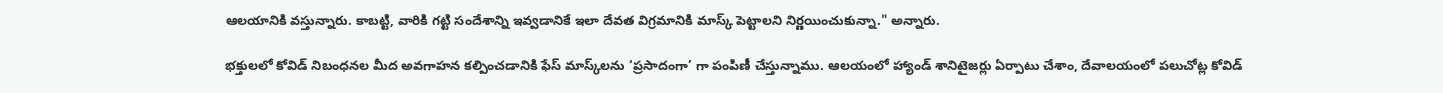ఆలయానికి వస్తున్నారు. కాబట్టి, వారికి గట్టి సందేశాన్ని ఇవ్వడానికే ఇలా దేవత విగ్రమానికి మాస్క్ పెట్టాలని నిర్ణయించుకున్నా." అన్నారు.

భక్తులలో కోవిడ్ నిబంధనల మీద అవగాహన కల్పించడానికి ఫేస్ మాస్క్‌లను ‘ప్రసాదంగా’ గా పంపిణీ చేస్తున్నాము. ఆలయంలో హ్యాండ్ శానిటైజర్లు ఏర్పాటు చేశాం, దేవాలయంలో పలుచోట్ల కోవిడ్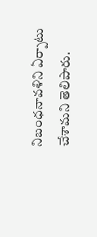నిబంధనావళిని ఏర్పాటు చేశామని తెలిపారు.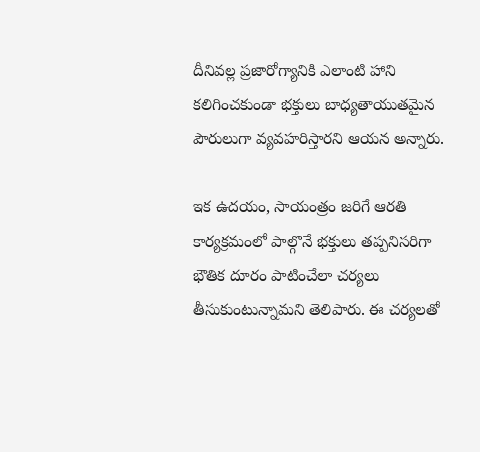దీనివల్ల ప్రజారోగ్యానికి ఎలాంటి హాని కలిగించకుండా భక్తులు బాధ్యతాయుతమైన పౌరులుగా వ్యవహరిస్తారని ఆయన అన్నారు.

ఇక ఉదయం, సాయంత్రం జరిగే ఆరతి కార్యక్రమంలో పాల్గొనే భక్తులు తప్పనిసరిగా భౌతిక దూరం పాటించేలా చర్యలు తీసుకుంటున్నామని తెలిపారు. ఈ చర్యలతో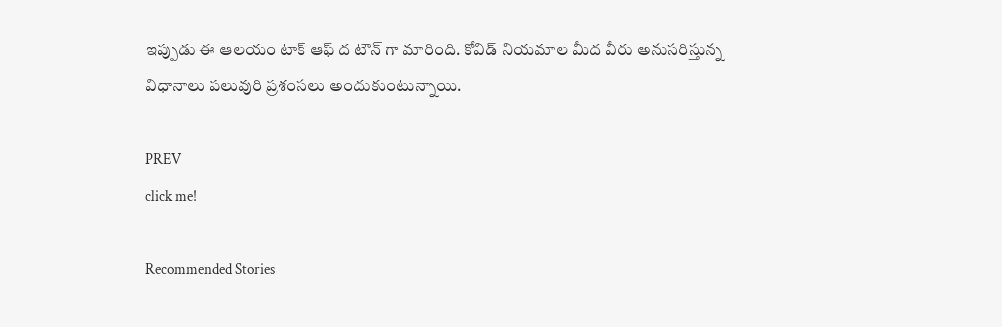ఇప్పుడు ఈ ఆలయం టాక్ ఆఫ్ ద టౌన్ గా మారింది. కోవిడ్ నియమాల మీద వీరు అనుసరిస్తున్న విధానాలు పలువురి ప్రశంసలు అందుకుంటున్నాయి.

PREV
click me!

Recommended Stories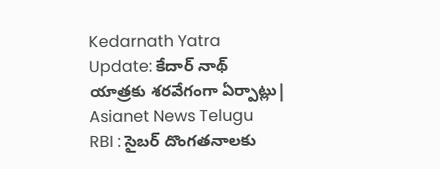Kedarnath Yatra Update: కేదార్ నాథ్ యాత్రకు శరవేగంగా ఏర్పాట్లు| Asianet News Telugu
RBI : సైబర్ దొంగతనాలకు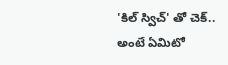'కిల్ స్విచ్' తో చెక్.. అంటే ఏమిటో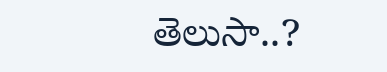తెలుసా..?